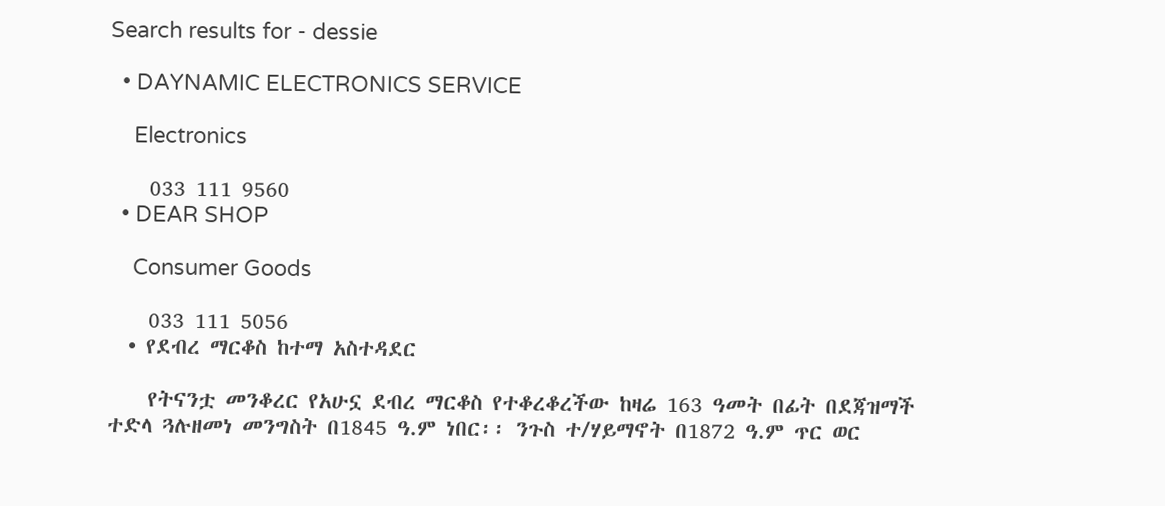Search results for - dessie

  • DAYNAMIC ELECTRONICS SERVICE

    Electronics

    033 111 9560
  • DEAR SHOP

    Consumer Goods

    033 111 5056
  • የደብረ ማርቆስ ከተማ አስተዳደር

    የትናንቷ መንቆረር የአሁኗ ደብረ ማርቆስ የተቆረቆረችው ከዛሬ 163 ዓመት በፊት በደጃዝማች ተድላ ጓሉዘመነ መንግስት በ1845 ዓ.ም ነበር፡፡ ንጉስ ተ/ሃይማኖት በ1872 ዓ.ም ጥር ወር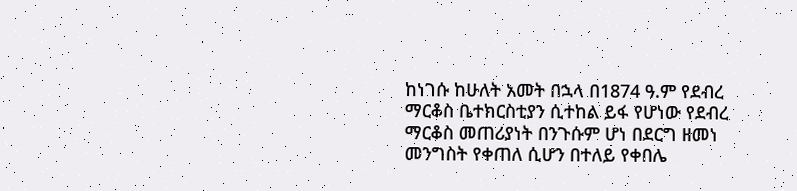ከነገሱ ከሁለት አመት በኋላ በ1874 ዓ.ም የደብረ ማርቆስ ቤተክርስቲያን ሲተከል ይፋ የሆነው የደብረ ማርቆስ መጠሪያነት በንጉሱም ሆነ በደርግ ዘመነ መንግስት የቀጠለ ሲሆን በተለይ የቀበሌ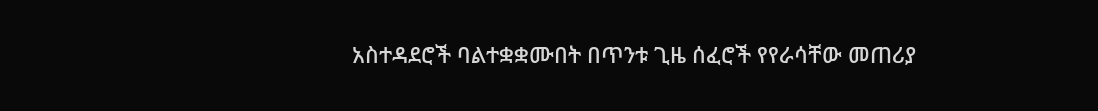አስተዳደሮች ባልተቋቋሙበት በጥንቱ ጊዜ ሰፈሮች የየራሳቸው መጠሪያ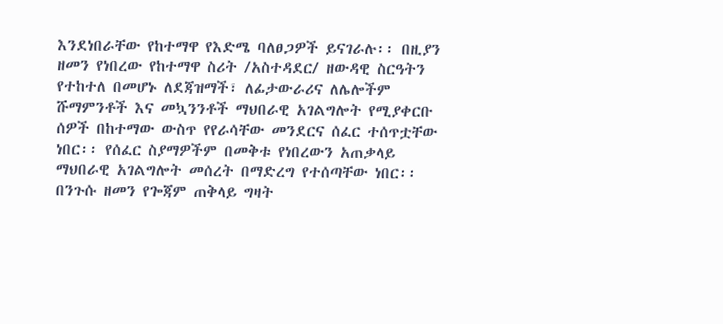እንደነበራቸው የከተማዋ የእድሜ ባለፀጋዎች ይናገራሉ፡፡ በዚያን ዘመን የነበረው የከተማዋ ስሪት /አስተዳደር/ ዘውዳዊ ስርዓትን የተከተለ በመሆኑ ለደጃዝማች፣ ለፊታውራሪና ለሌሎችም ሹማምንቶች እና መኳንንቶች ማህበራዊ አገልግሎት የሚያቀርቡ ሰዎች በከተማው ውስጥ የየራሳቸው መንደርና ሰፈር ተሰጥቷቸው ነበር፡፡ የሰፈር ስያማዎችም በመቅቱ የነበረውን አጠቃላይ ማህበራዊ አገልግሎት መሰረት በማድረግ የተሰጣቸው ነበር፡፡ በንጉሱ ዘመን የጐጃም ጠቅላይ ግዛት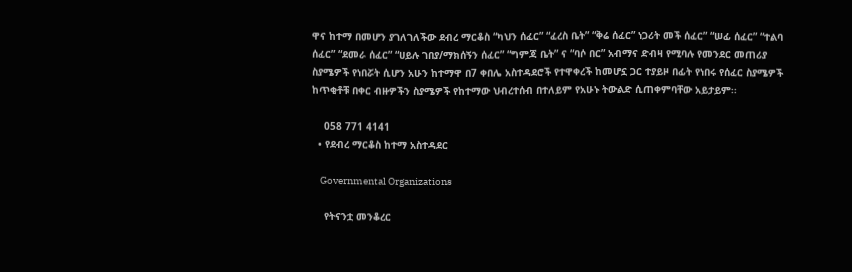ዋና ከተማ በመሆን ያገለገለችው ደብረ ማርቆስ “ካህን ሰፈር” “ፈረስ ቤት” “ቅሬ ሰፈር” ነጋሪት መች ሰፈር” “ሠፊ ሰፈር” “ተልባ ሰፈር” “ደመራ ሰፈር” “ሀይሉ ገበያ/ማክሰኝን ሰፈር” “ግምጃ ቤት” ና “ባሶ በር” አብማና ድብዛ የሚባሉ የመንደር መጠሪያ ስያሜዎች የነበሯት ሲሆን አሁን ከተማዋ በ7 ቀበሌ አስተዳደሮች የተዋቀረች ከመሆኗ ጋር ተያይዞ በፊት የነበሩ የሰፈር ስያሜዎች ከጥቂቶቹ በቀር ብዙዎችን ስያሜዎች የከተማው ህብረተሰብ በተለይም የአሁኑ ትውልድ ሲጠቀምባቸው አይታይም፡፡

    058 771 4141
  • የደብረ ማርቆስ ከተማ አስተዳደር

    Governmental Organizations

    የትናንቷ መንቆረር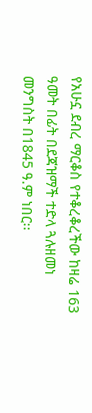የአሁኗ ደብረ ማርቆስ የተቆረቆረችው ከዛሬ 163 ዓመት በፊት በደጃዝማች ተድላ ጓሉዘመነ መንግስት በ1845 ዓ.ም ነበር፡፡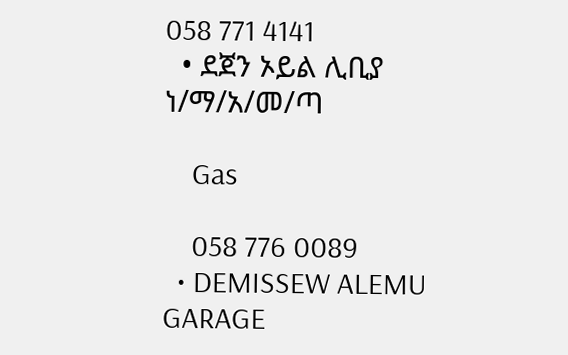058 771 4141
  • ደጀን ኦይል ሊቢያ ነ/ማ/አ/መ/ጣ

    Gas

    058 776 0089
  • DEMISSEW ALEMU GARAGE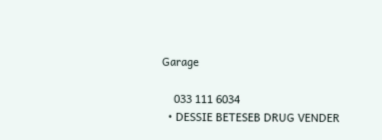Garage

    033 111 6034
  • DESSIE BETESEB DRUG VENDER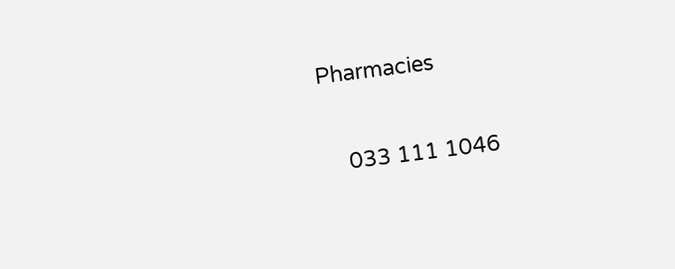Pharmacies

    033 111 1046